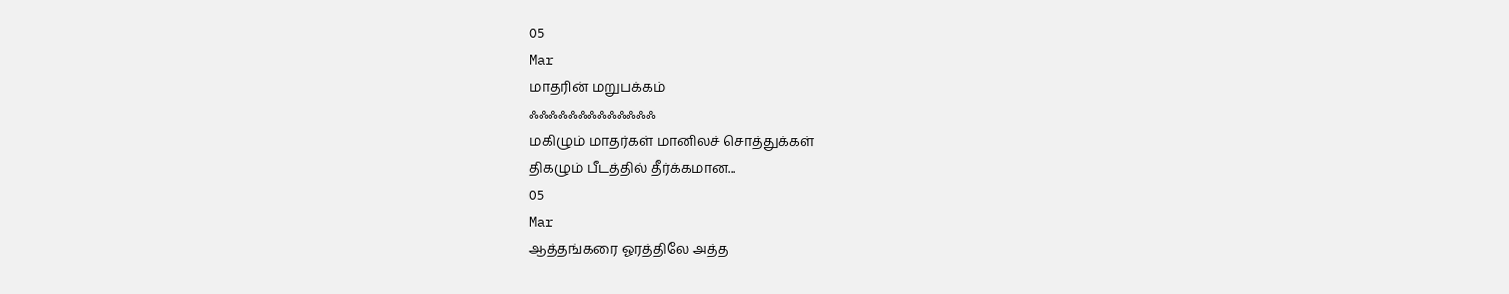05
Mar
மாதரின் மறுபக்கம்
ஃஃஃஃஃஃஃஃஃஃஃஃஃ
மகிழும் மாதர்கள் மானிலச் சொத்துக்கள்
திகழும் பீடத்தில் தீர்க்கமான...
05
Mar
ஆத்தங்கரை ஓரத்திலே அத்த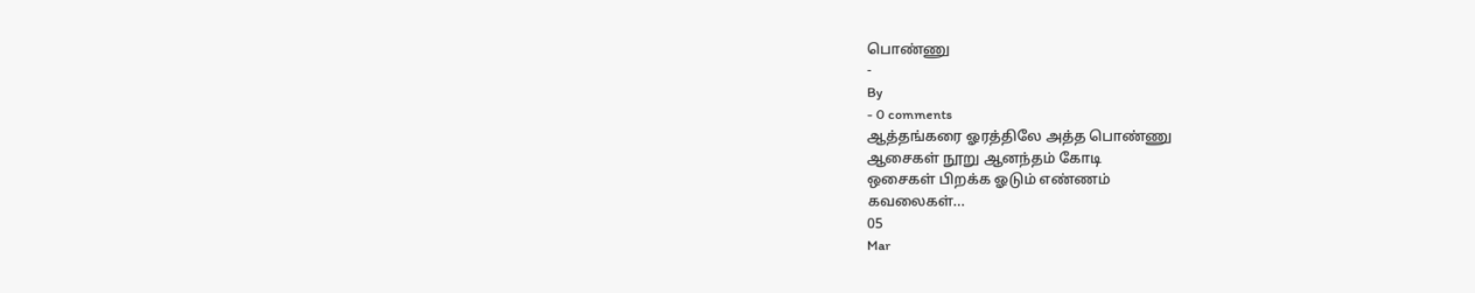பொண்ணு
-
By
- 0 comments
ஆத்தங்கரை ஓரத்திலே அத்த பொண்ணு
ஆசைகள் நூறு ஆனந்தம் கோடி
ஒசைகள் பிறக்க ஓடும் எண்ணம்
கவலைகள்...
05
Mar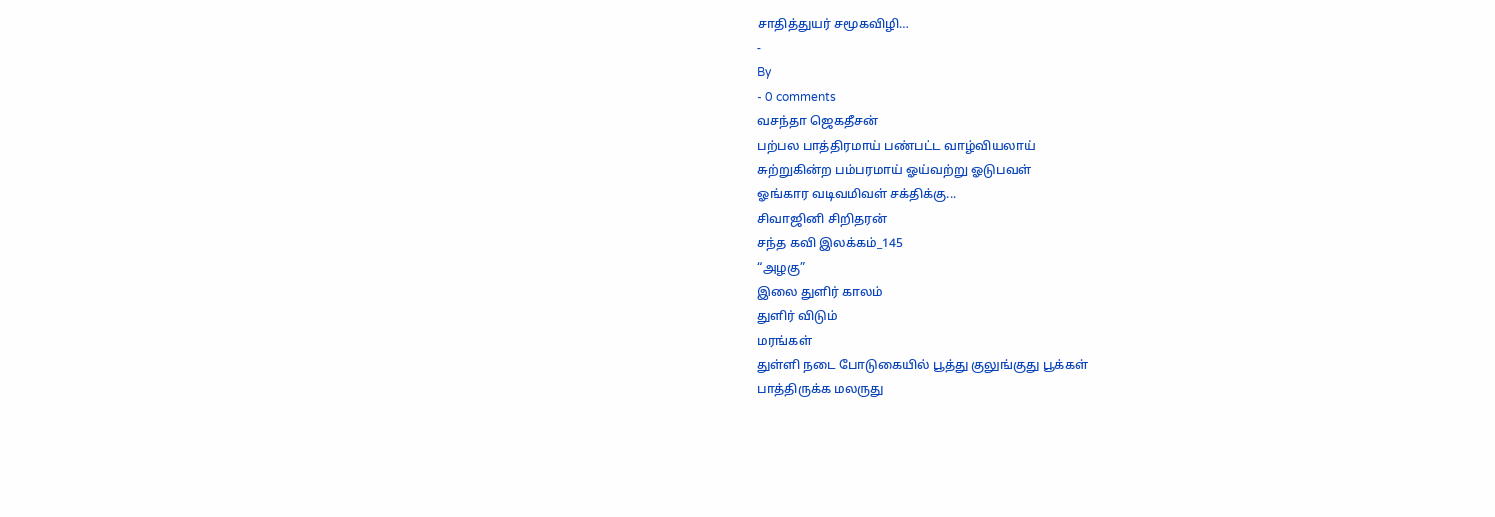சாதித்துயர் சமூகவிழி…
-
By
- 0 comments
வசந்தா ஜெகதீசன்
பற்பல பாத்திரமாய் பண்பட்ட வாழ்வியலாய்
சுற்றுகின்ற பம்பரமாய் ஓய்வற்று ஓடுபவள்
ஓங்கார வடிவமிவள் சக்திக்கு...
சிவாஜினி சிறிதரன்
சந்த கவி இலக்கம்_145
“அழகு”
இலை துளிர் காலம்
துளிர் விடும்
மரங்கள்
துள்ளி நடை போடுகையில் பூத்து குலுங்குது பூக்கள்
பாத்திருக்க மலருது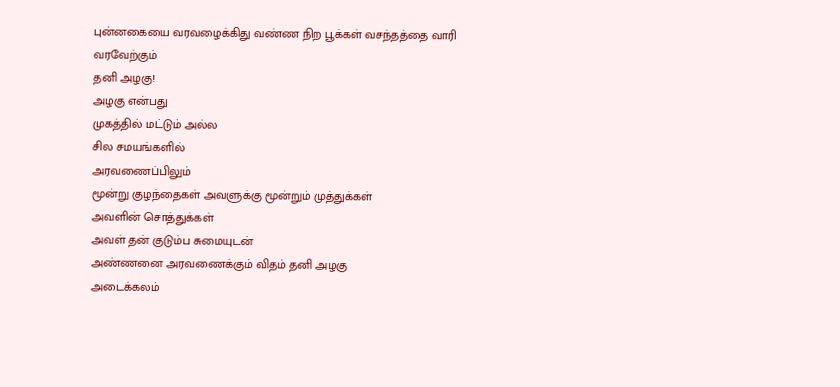புன்னகையை வரவழைக்கிது வண்ண நிற பூக்கள் வசந்தத்தை வாரி வரவேற்கும்
தனி அழகு!
அழகு என்பது
முகத்தில் மட்டும் அல்ல
சில சமயங்களில்
அரவணைப்பிலும்
மூன்று குழந்தைகள் அவளுக்கு மூன்றும் முத்துக்கள்
அவளின் சொத்துக்கள்
அவள் தன் குடும்ப சுமையுடன்
அண்ணனை அரவணைக்கும் விதம் தனி அழகு
அடைக்கலம்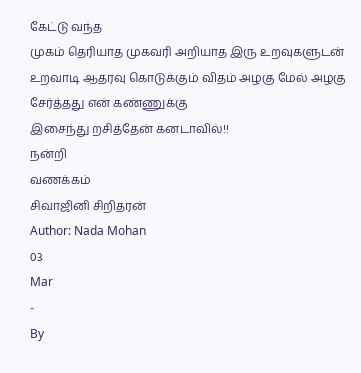கேட்டு வந்த
முகம் தெரியாத முகவரி அறியாத இரு உறவுகளுடன் உறவாடி ஆதரவு கொடுக்கும் விதம் அழகு மேல் அழகு
சேர்த்தது என் கண்ணுக்கு
இசைந்து றசித்தேன் கனடாவில்!!
நன்றி
வணக்கம்
சிவாஜினி சிறிதரன்
Author: Nada Mohan
03
Mar
-
By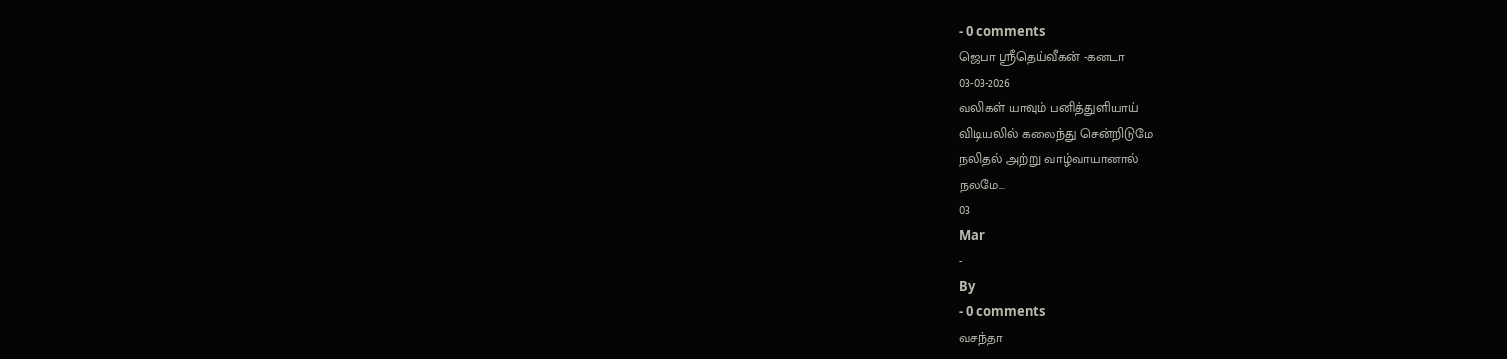- 0 comments
ஜெபா ஸ்ரீதெய்வீகன் -கனடா
03-03-2026
வலிகள் யாவும் பனித்துளியாய்
விடியலில் கலைந்து சென்றிடுமே
நலிதல் அற்று வாழ்வாயானால்
நலமே...
03
Mar
-
By
- 0 comments
வசந்தா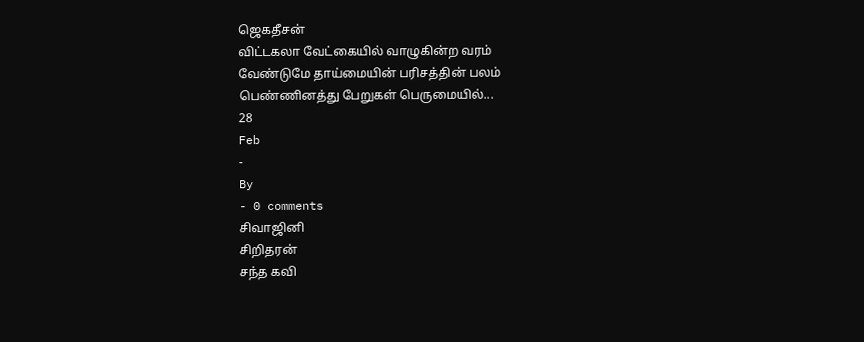ஜெகதீசன்
விட்டகலா வேட்கையில் வாழுகின்ற வரம்
வேண்டுமே தாய்மையின் பரிசத்தின் பலம்
பெண்ணினத்து பேறுகள் பெருமையில்...
28
Feb
-
By
- 0 comments
சிவாஜினி
சிறிதரன்
சந்த கவி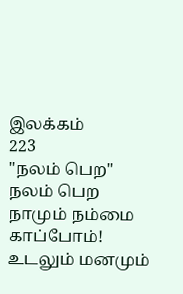இலக்கம்
223
"நலம் பெற"
நலம் பெற
நாமும் நம்மை காப்போம்!
உடலும் மனமும்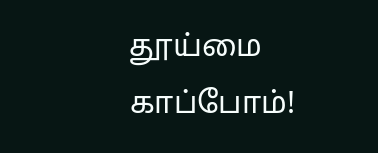தூய்மை காப்போம்!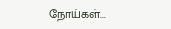நோய்கள்...